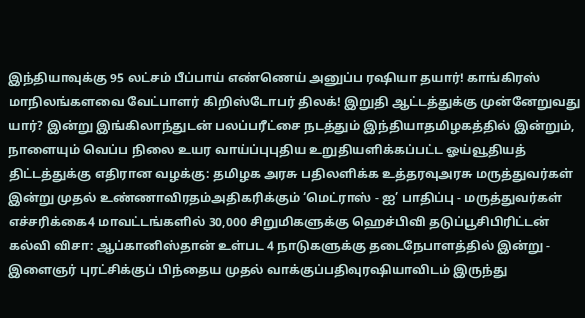இந்தியாவுக்கு 95 லட்சம் பீப்பாய் எண்ணெய் அனுப்ப ரஷியா தயார்! காங்கிரஸ் மாநிலங்களவை வேட்பாளர் கிறிஸ்டோபர் திலக்! இறுதி ஆட்டத்துக்கு முன்னேறுவது யார்? இன்று இங்கிலாந்துடன் பலப்பரீட்சை நடத்தும் இந்தியாதமிழகத்தில் இன்றும், நாளையும் வெப்ப நிலை உயர வாய்ப்புபுதிய உறுதியளிக்கப்பட்ட ஓய்வூதியத் திட்டத்துக்கு எதிரான வழக்கு: தமிழக அரசு பதிலளிக்க உத்தரவுஅரசு மருத்துவர்கள் இன்று முதல் உண்ணாவிரதம்அதிகரிக்கும் ‘மெட்ராஸ் - ஐ’ பாதிப்பு - மருத்துவர்கள் எச்சரிக்கை4 மாவட்டங்களில் 30,000 சிறுமிகளுக்கு ஹெச்பிவி தடுப்பூசிபிரிட்டன் கல்வி விசா: ஆப்கானிஸ்தான் உள்பட 4 நாடுகளுக்கு தடைநேபாளத்தில் இன்று - இளைஞர் புரட்சிக்குப் பிந்தைய முதல் வாக்குப்பதிவுரஷியாவிடம் இருந்து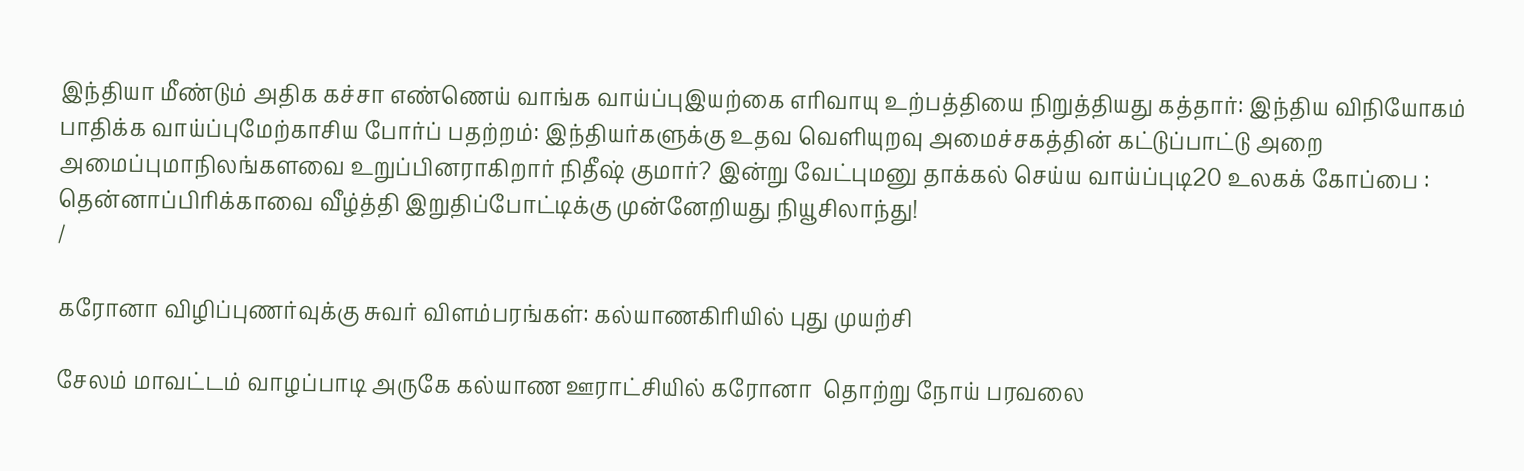இந்தியா மீண்டும் அதிக கச்சா எண்ணெய் வாங்க வாய்ப்புஇயற்கை எரிவாயு உற்பத்தியை நிறுத்தியது கத்தார்: இந்திய விநியோகம் பாதிக்க வாய்ப்புமேற்காசிய போர்ப் பதற்றம்: இந்தியர்களுக்கு உதவ வெளியுறவு அமைச்சகத்தின் கட்டுப்பாட்டு அறை அமைப்புமாநிலங்களவை உறுப்பினராகிறார் நிதீஷ் குமார்? இன்று வேட்புமனு தாக்கல் செய்ய வாய்ப்புடி20 உலகக் கோப்பை : தென்னாப்பிரிக்காவை வீழ்த்தி இறுதிப்போட்டிக்கு முன்னேறியது நியூசிலாந்து!
/

கரோனா விழிப்புணர்வுக்கு சுவர் விளம்பரங்கள்: கல்யாணகிரியில் புது முயற்சி

சேலம் மாவட்டம் வாழப்பாடி அருகே கல்யாண ஊராட்சியில் கரோனா  தொற்று நோய் பரவலை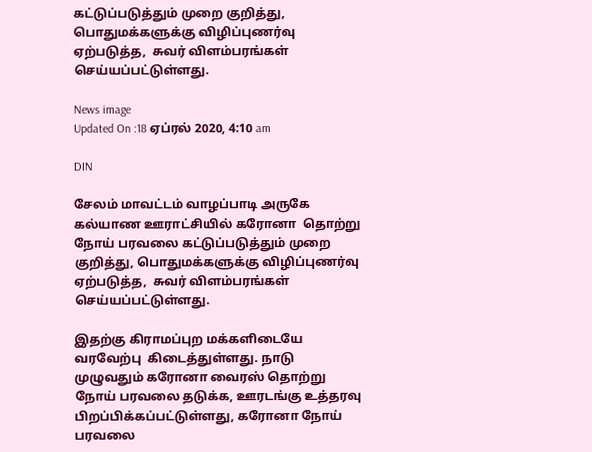கட்டுப்படுத்தும் முறை குறித்து, பொதுமக்களுக்கு விழிப்புணர்வு ஏற்படுத்த,  சுவர் விளம்பரங்கள் செய்யப்பட்டுள்ளது.

News image
Updated On :18 ஏப்ரல் 2020, 4:10 am

DIN

சேலம் மாவட்டம் வாழப்பாடி அருகே கல்யாண ஊராட்சியில் கரோனா  தொற்று நோய் பரவலை கட்டுப்படுத்தும் முறை குறித்து, பொதுமக்களுக்கு விழிப்புணர்வு ஏற்படுத்த,  சுவர் விளம்பரங்கள் செய்யப்பட்டுள்ளது.

இதற்கு கிராமப்புற மக்களிடையே வரவேற்பு  கிடைத்துள்ளது. நாடு முழுவதும் கரோனா வைரஸ் தொற்று நோய் பரவலை தடுக்க, ஊரடங்கு உத்தரவு பிறப்பிக்கப்பட்டுள்ளது, கரோனா நோய்  பரவலை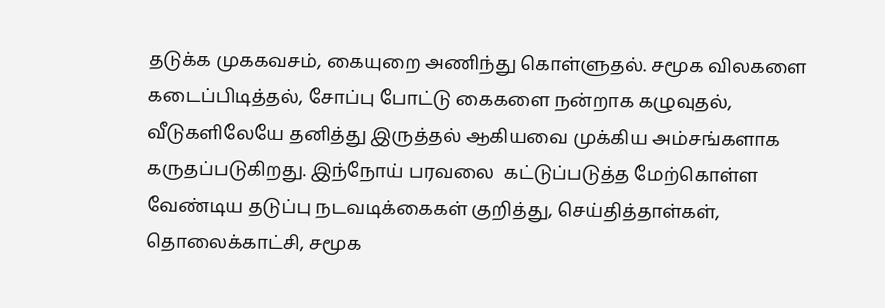தடுக்க முககவசம், கையுறை அணிந்து கொள்ளுதல். சமூக விலகளை கடைப்பிடித்தல், சோப்பு போட்டு கைகளை நன்றாக கழுவுதல், வீடுகளிலேயே தனித்து இருத்தல் ஆகியவை முக்கிய அம்சங்களாக கருதப்படுகிறது. இந்நோய் பரவலை  கட்டுப்படுத்த மேற்கொள்ள வேண்டிய தடுப்பு நடவடிக்கைகள் குறித்து, செய்தித்தாள்கள், தொலைக்காட்சி, சமூக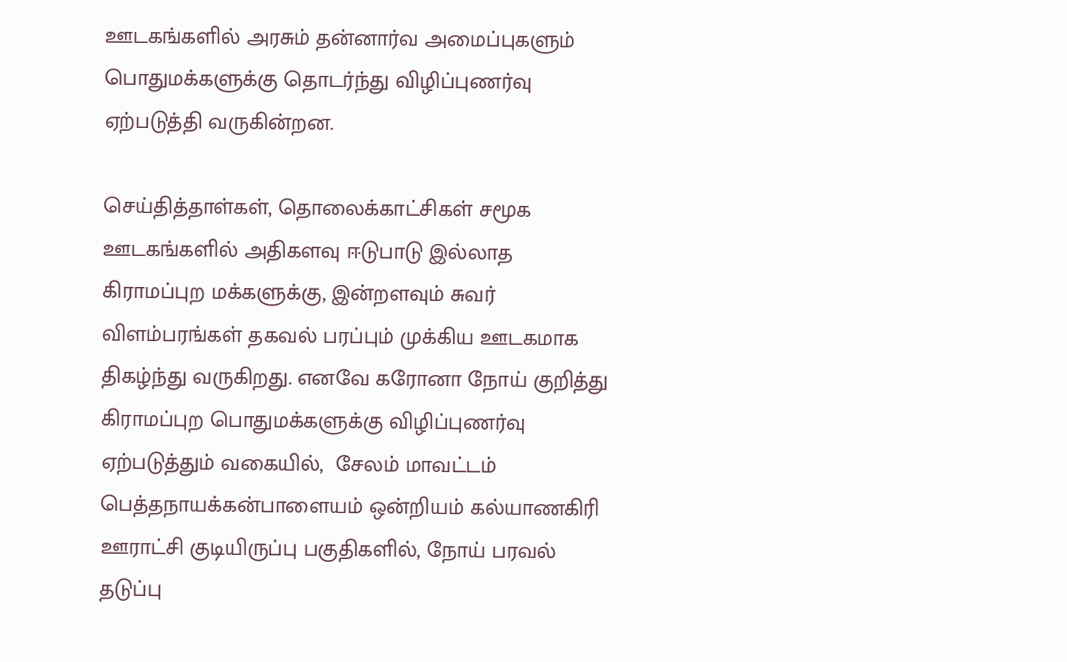ஊடகங்களில் அரசும் தன்னார்வ அமைப்புகளும் பொதுமக்களுக்கு தொடர்ந்து விழிப்புணர்வு ஏற்படுத்தி வருகின்றன.

செய்தித்தாள்கள், தொலைக்காட்சிகள் சமூக ஊடகங்களில் அதிகளவு ஈடுபாடு இல்லாத கிராமப்புற மக்களுக்கு, இன்றளவும் சுவர் விளம்பரங்கள் தகவல் பரப்பும் முக்கிய ஊடகமாக திகழ்ந்து வருகிறது. எனவே கரோனா நோய் குறித்து கிராமப்புற பொதுமக்களுக்கு விழிப்புணர்வு ஏற்படுத்தும் வகையில்,  சேலம் மாவட்டம் பெத்தநாயக்கன்பாளையம் ஒன்றியம் கல்யாணகிரி ஊராட்சி குடியிருப்பு பகுதிகளில், நோய் பரவல் தடுப்பு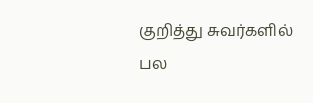குறித்து சுவர்களில் பல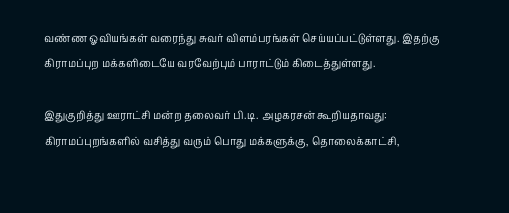வண்ண ஓவியங்கள் வரைந்து சுவர் விளம்பரங்கள் செய்யப்பட்டுள்ளது. இதற்கு கிராமப்புற மக்களிடையே வரவேற்பும் பாராட்டும் கிடைத்துள்ளது.

இதுகுறித்து ஊராட்சி மன்ற தலைவர் பி.டி. அழகரசன் கூறியதாவது:
கிராமப்புறங்களில் வசித்து வரும் பொது மக்களுக்கு, தொலைக்காட்சி,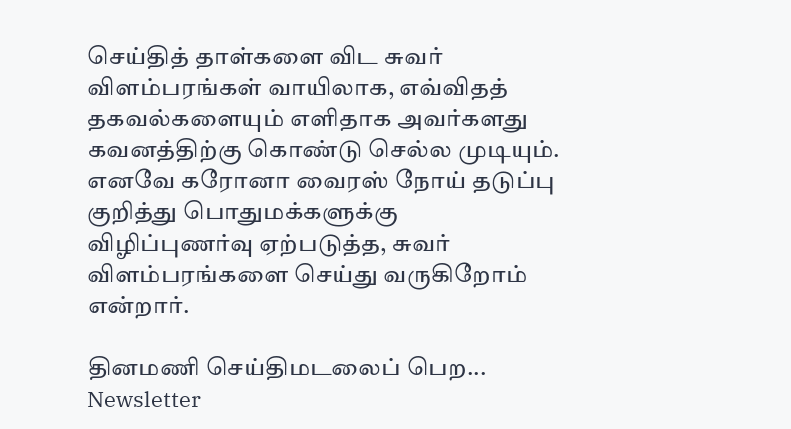செய்தித் தாள்களை விட சுவர் விளம்பரங்கள் வாயிலாக, எவ்விதத் தகவல்களையும் எளிதாக அவர்களது கவனத்திற்கு கொண்டு செல்ல முடியும். எனவே கரோனா வைரஸ் நோய் தடுப்பு குறித்து பொதுமக்களுக்கு விழிப்புணர்வு ஏற்படுத்த, சுவர் விளம்பரங்களை செய்து வருகிறோம் என்றார்.

தினமணி செய்திமடலைப் பெற... Newsletter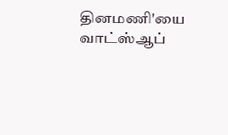தினமணி'யை வாட்ஸ்ஆப்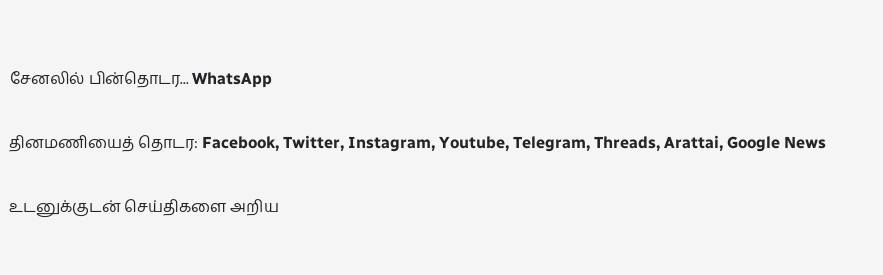சேனலில் பின்தொடர... WhatsApp

தினமணியைத் தொடர: Facebook, Twitter, Instagram, Youtube, Telegram, Threads, Arattai, Google News

உடனுக்குடன் செய்திகளை அறிய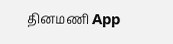தினமணி App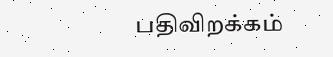பதிவிறக்கம்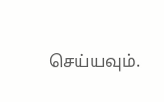செய்யவும்.